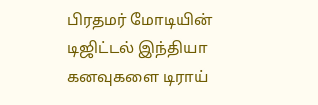பிரதமர் மோடியின் டிஜிட்டல் இந்தியா கனவுகளை டிராய்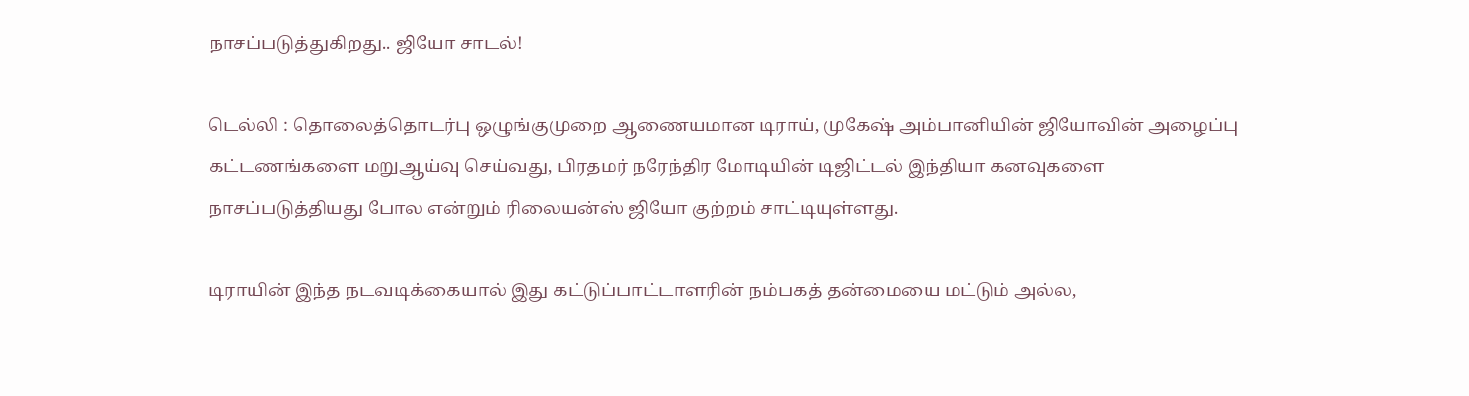நாசப்படுத்துகிறது.. ஜியோ சாடல்!

டெல்லி : தொலைத்தொடர்பு ஒழுங்குமுறை ஆணையமான டிராய், முகேஷ் அம்பானியின் ஜியோவின் அழைப்பு கட்டணங்களை மறுஆய்வு செய்வது, பிரதமர் நரேந்திர மோடியின் டிஜிட்டல் இந்தியா கனவுகளை நாசப்படுத்தியது போல என்றும் ரிலையன்ஸ் ஜியோ குற்றம் சாட்டியுள்ளது.

டிராயின் இந்த நடவடிக்கையால் இது கட்டுப்பாட்டாளரின் நம்பகத் தன்மையை மட்டும் அல்ல,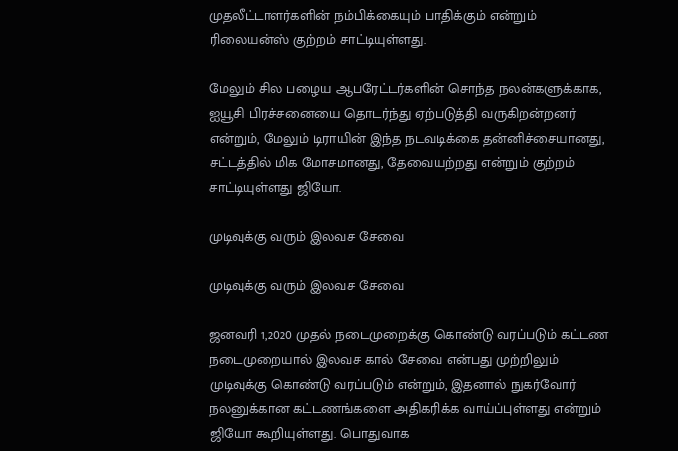முதலீட்டாளர்களின் நம்பிக்கையும் பாதிக்கும் என்றும் ரிலையன்ஸ் குற்றம் சாட்டியுள்ளது.

மேலும் சில பழைய ஆபரேட்டர்களின் சொந்த நலன்களுக்காக, ஐயூசி பிரச்சனையை தொடர்ந்து ஏற்படுத்தி வருகிறன்றனர் என்றும், மேலும் டிராயின் இந்த நடவடிக்கை தன்னிச்சையானது, சட்டத்தில் மிக மோசமானது, தேவையற்றது என்றும் குற்றம் சாட்டியுள்ளது ஜியோ.

முடிவுக்கு வரும் இலவச சேவை

முடிவுக்கு வரும் இலவச சேவை

ஜனவரி 1,2020 முதல் நடைமுறைக்கு கொண்டு வரப்படும் கட்டண நடைமுறையால் இலவச கால் சேவை என்பது முற்றிலும் முடிவுக்கு கொண்டு வரப்படும் என்றும், இதனால் நுகர்வோர் நலனுக்கான கட்டணங்களை அதிகரிக்க வாய்ப்புள்ளது என்றும் ஜியோ கூறியுள்ளது. பொதுவாக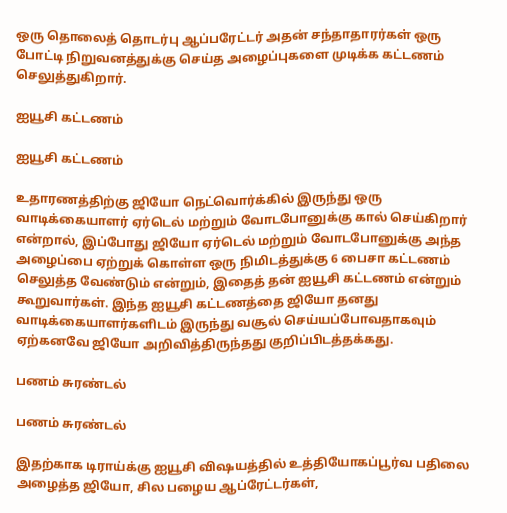ஒரு தொலைத் தொடர்பு ஆப்பரேட்டர் அதன் சந்தாதாரர்கள் ஒரு போட்டி நிறுவனத்துக்கு செய்த அழைப்புகளை முடிக்க கட்டணம் செலுத்துகிறார்.

ஐயூசி கட்டணம்

ஐயூசி கட்டணம்

உதாரணத்திற்கு ஜியோ நெட்வொர்க்கில் இருந்து ஒரு வாடிக்கையாளர் ஏர்டெல் மற்றும் வோடபோனுக்கு கால் செய்கிறார் என்றால், இப்போது ஜியோ ஏர்டெல் மற்றும் வோடபோனுக்கு அந்த அழைப்பை ஏற்றுக் கொள்ள ஒரு நிமிடத்துக்கு 6 பைசா கட்டணம் செலுத்த வேண்டும் என்றும், இதைத் தன் ஐயூசி கட்டணம் என்றும் கூறுவார்கள். இந்த ஐயூசி கட்டணத்தை ஜியோ தனது வாடிக்கையாளர்களிடம் இருந்து வசூல் செய்யப்போவதாகவும் ஏற்கனவே ஜியோ அறிவித்திருந்தது குறிப்பிடத்தக்கது.

பணம் சுரண்டல்

பணம் சுரண்டல்

இதற்காக டிராய்க்கு ஐயூசி விஷயத்தில் உத்தியோகப்பூர்வ பதிலை அழைத்த ஜியோ, சில பழைய ஆப்ரேட்டர்கள்,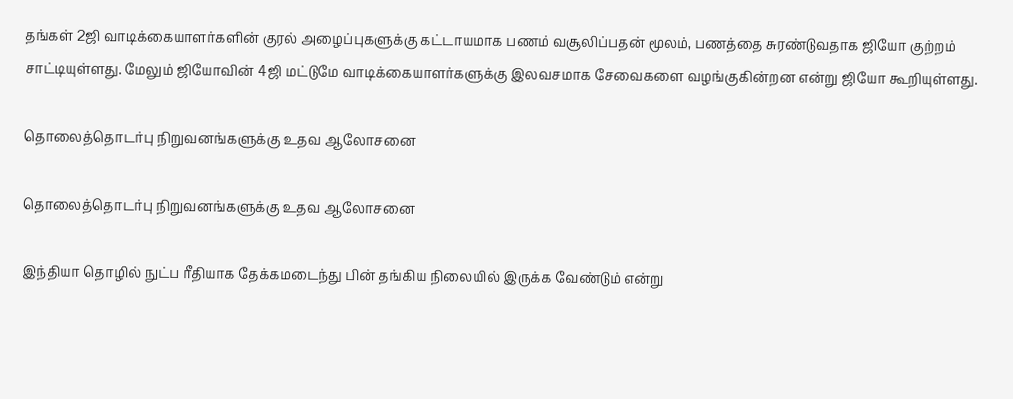தங்கள் 2ஜி வாடிக்கையாளர்களின் குரல் அழைப்புகளுக்கு கட்டாயமாக பணம் வசூலிப்பதன் மூலம், பணத்தை சுரண்டுவதாக ஜியோ குற்றம் சாட்டியுள்ளது. மேலும் ஜியோவின் 4ஜி மட்டுமே வாடிக்கையாளர்களுக்கு இலவசமாக சேவைகளை வழங்குகின்றன என்று ஜியோ கூறியுள்ளது.

தொலைத்தொடர்பு நிறுவனங்களுக்கு உதவ ஆலோசனை

தொலைத்தொடர்பு நிறுவனங்களுக்கு உதவ ஆலோசனை

இந்தியா தொழில் நுட்ப ரீதியாக தேக்கமடைந்து பின் தங்கிய நிலையில் இருக்க வேண்டும் என்று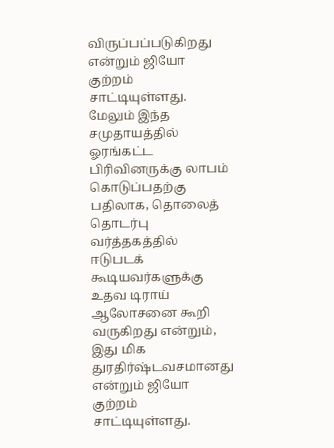விருப்பப்படுகிறது என்றும் ஜியோ குற்றம் சாட்டியுள்ளது. மேலும் இந்த சமுதாயத்தில் ஓரங்கட்ட பிரிவினருக்கு லாபம் கொடுப்பதற்கு பதிலாக, தொலைத் தொடர்பு வர்த்தகத்தில் ஈடுபடக் கூடியவர்களுக்கு உதவ டிராய் ஆலோசனை கூறி வருகிறது என்றும், இது மிக துரதிர்ஷ்டவசமானது என்றும் ஜியோ குற்றம் சாட்டியுள்ளது.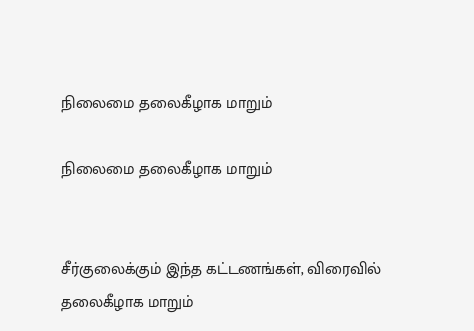நிலைமை தலைகீழாக மாறும்

நிலைமை தலைகீழாக மாறும்


சீர்குலைக்கும் இந்த கட்டணங்கள், விரைவில் தலைகீழாக மாறும்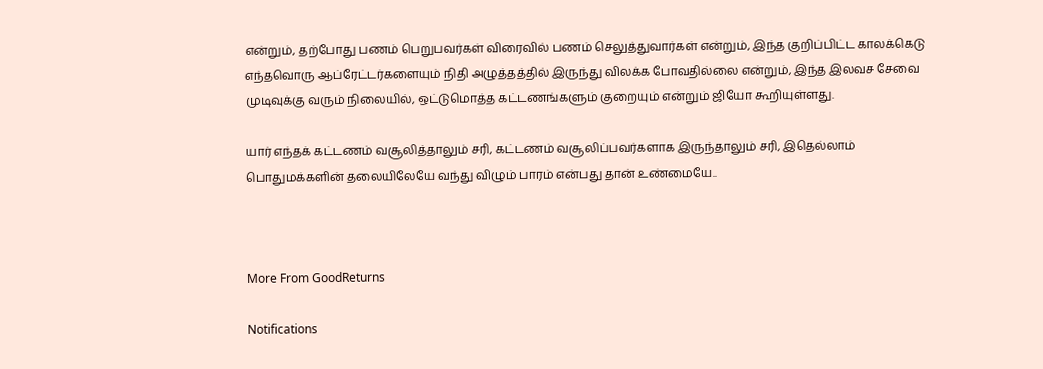என்றும், தற்போது பணம் பெறுபவர்கள் விரைவில் பணம் செலுத்துவார்கள் என்றும், இந்த குறிப்பிட்ட காலக்கெடு எந்தவொரு ஆப்ரேட்டர்களையும் நிதி அழுத்தத்தில் இருந்து விலக்க போவதில்லை என்றும், இந்த இலவச சேவை முடிவுக்கு வரும் நிலையில், ஒட்டுமொத்த கட்டணங்களும் குறையும் என்றும் ஜியோ கூறியுள்ளது.

யார் எந்தக் கட்டணம் வசூலித்தாலும் சரி, கட்டணம் வசூலிப்பவர்களாக இருந்தாலும் சரி, இதெல்லாம் பொதுமக்களின் தலையிலேயே வந்து விழும் பாரம் என்பது தான் உண்மையே..



More From GoodReturns

Notifications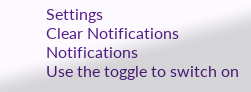Settings
Clear Notifications
Notifications
Use the toggle to switch on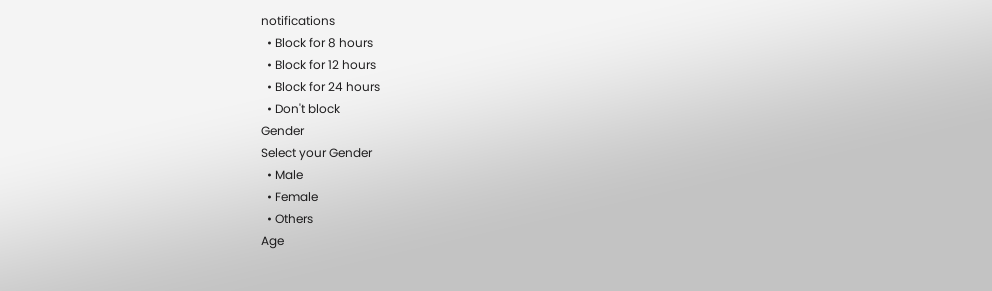notifications
  • Block for 8 hours
  • Block for 12 hours
  • Block for 24 hours
  • Don't block
Gender
Select your Gender
  • Male
  • Female
  • Others
Age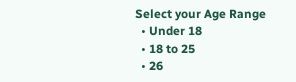Select your Age Range
  • Under 18
  • 18 to 25
  • 26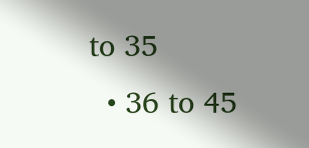to 35
  • 36 to 45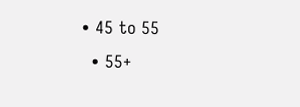• 45 to 55
  • 55+